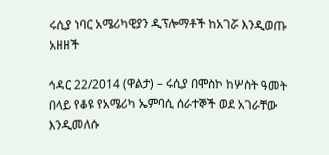ሩሲያ ነባር አሜሪካዊያን ዲፕሎማቶች ከአገሯ እንዲወጡ አዘዘች

ኅዳር 22/2014 (ዋልታ) – ሩሲያ በሞስኮ ከሦስት ዓመት በላይ የቆዩ የአሜሪካ ኤምባሲ ሰራተኞች ወደ አገራቸው እንዲመለሱ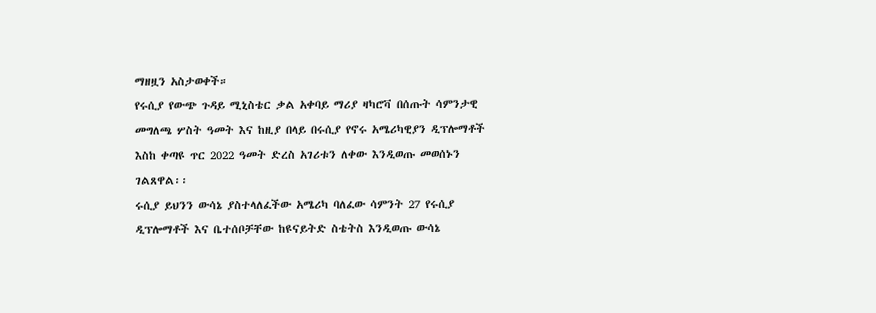ማዘዟን አስታወቀች።
የሩሲያ የውጭ ጉዳይ ሚኒስቴር ቃል አቀባይ ማሪያ ዛካሮቫ በሰጡት ሳምንታዊ መግለጫ ሦስት ዓመት እና ከዚያ በላይ በሩሲያ የኖሩ አሜሪካዊያን ዲፕሎማቶች እስከ ቀጣዩ ጥር 2022 ዓመት ድረስ አገሪቱን ለቀው እንዲወጡ መወሰኑን ገልጸዋል፡፡
ሩሲያ ይህንን ውሳኔ ያስተላለፈችው አሜሪካ ባለፈው ሳምንት 27 የሩሲያ ዲፕሎማቶች እና ቤተሰቦቻቸው ከዩናይትድ ስቴትስ እንዲወጡ ውሳኔ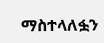ማስተላለፏን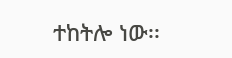ተከትሎ ነው፡፡